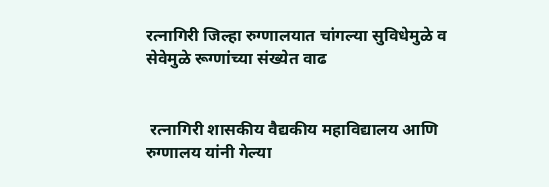रत्नागिरी जिल्हा रुग्णालयात चांगल्या सुविधेमुळे व सेवेमुळे रूग्णांच्या संख्येत वाढ


 रत्नागिरी शासकीय वैद्यकीय महाविद्यालय आणि रुग्णालय यांनी गेल्या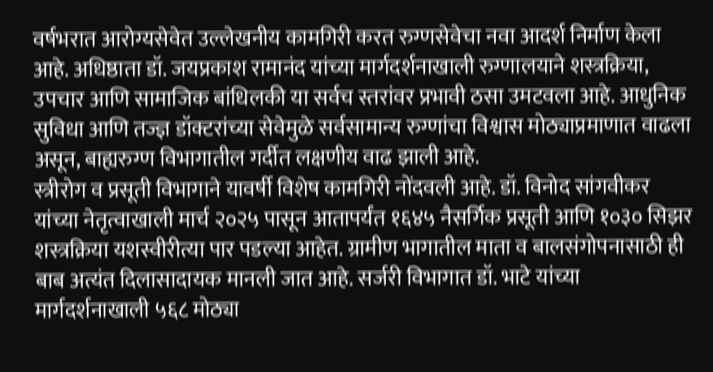वर्षभरात आरोग्यसेवेत उल्लेखनीय कामगिरी करत रुग्णसेवेचा नवा आदर्श निर्माण केला आहे. अधिष्ठाता डॉ. जयप्रकाश रामानंद यांच्या मार्गदर्शनाखाली रुग्णालयाने शस्त्रक्रिया, उपचार आणि सामाजिक बांधिलकी या सर्वच स्तरांवर प्रभावी ठसा उमटवला आहे. आधुनिक सुविधा आणि तज्ज्ञ डॉक्टरांच्या सेवेमुळे सर्वसामान्य रुग्णांचा विश्वास मोठ्याप्रमाणात वाढला असून, बाह्यरुग्ण विभागातील गर्दीत लक्षणीय वाढ झाली आहे.
स्त्रीरोग व प्रसूती विभागाने यावर्षी विशेष कामगिरी नोंदवली आहे. डॉ. विनोद सांगवीकर यांच्या नेतृत्वाखाली मार्च २०२५ पासून आतापर्यंत १६४५ नैसर्गिक प्रसूती आणि १०३० सिझर शस्त्रक्रिया यशस्वीरीत्या पार पडल्या आहेत. ग्रामीण भागातील माता व बालसंगोपनासाठी ही बाब अत्यंत दिलासादायक मानली जात आहे. सर्जरी विभागात डॉ. भाटे यांच्या मार्गदर्शनाखाली ५६८ मोठ्या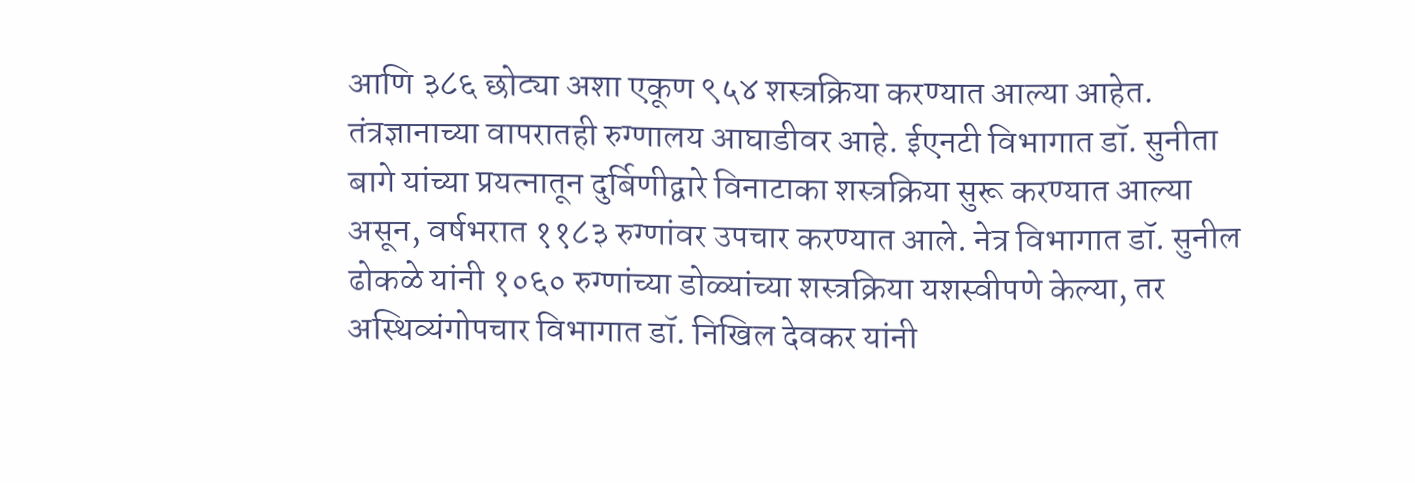आणि ३८६ छोट्या अशा एकूण ९५४ शस्त्रक्रिया करण्यात आल्या आहेत.
तंत्रज्ञानाच्या वापरातही रुग्णालय आघाडीवर आहे. ईएनटी विभागात डॉ. सुनीता बागे यांच्या प्रयत्नातून दुर्बिणीद्वारे विनाटाका शस्त्रक्रिया सुरू करण्यात आल्या असून, वर्षभरात ११८३ रुग्णांवर उपचार करण्यात आले. नेत्र विभागात डॉ. सुनील ढोकळे यांनी १०६० रुग्णांच्या डोळ्यांच्या शस्त्रक्रिया यशस्वीपणे केल्या, तर अस्थिव्यंगोपचार विभागात डॉ. निखिल देवकर यांनी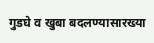गुडघे व खुबा बदलण्यासारख्या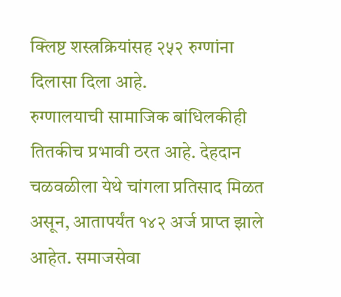क्लिष्ट शस्त्रक्रियांसह २५२ रुग्णांना दिलासा दिला आहे.
रुग्णालयाची सामाजिक बांधिलकीही तितकीच प्रभावी ठरत आहे. देहदान चळवळीला येथे चांगला प्रतिसाद मिळत असून, आतापर्यंत १४२ अर्ज प्राप्त झाले आहेत. समाजसेवा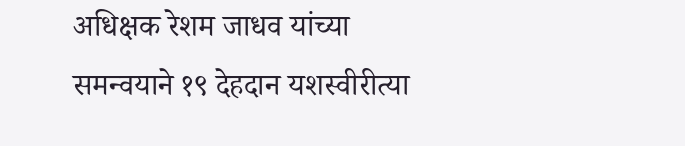अधिक्षक रेशम जाधव यांच्या समन्वयाने १९ देहदान यशस्वीरीत्या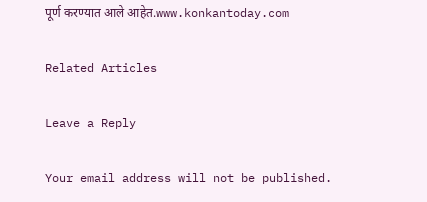पूर्ण करण्यात आले आहेत.www.konkantoday.com

Related Articles

Leave a Reply

Your email address will not be published.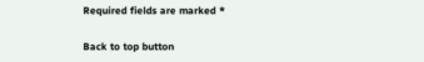Required fields are marked *

Back to top button